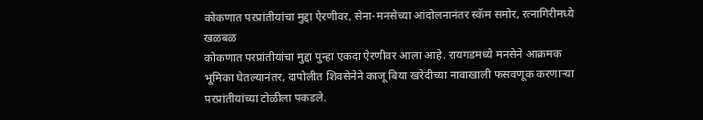कोकणात परप्रांतीयांचा मुद्दा ऐरणीवर, सेना-मनसेच्या आंदोलनानंतर स्कॅम समोर, रत्नागिरीमध्ये खळबळ
कोकणात परप्रांतीयांचा मुद्दा पुन्हा एकदा ऐरणीवर आला आहे. रायगडमध्ये मनसेने आक्रमक भूमिका घेतल्यानंतर, दापोलीत शिवसेनेने काजू बिया खरेदीच्या नावाखाली फसवणूक करणाऱ्या परप्रांतीयांच्या टोळीला पकडले.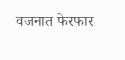वजनात फेरफार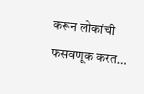करून लोकांची फसवणूक करत…